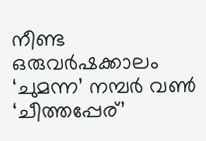നീണ്ട ഒരുവർഷക്കാലം ‘ചുമന്ന’ നമ്പർ വൺ ‘ചീത്തപ്പേര്’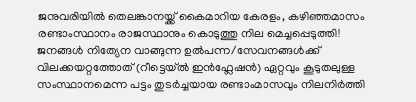ജനുവരിയിൽ തെലങ്കാനയ്ക്ക് കൈമാറിയ കേരളം, കഴിഞ്ഞമാസം രണ്ടാംസ്ഥാനം രാജസ്ഥാനും കൊടുത്തു നില മെച്ചപ്പെടുത്തി!
ജനങ്ങൾ നിത്യേന വാങ്ങുന്ന ഉൽപന്ന/സേവനങ്ങൾക്ക് വിലക്കയറ്റത്തോത് (റീട്ടെയ്ൽ ഇൻഫ്ലേഷൻ) ഏറ്റവും കൂടുതലുള്ള സംസ്ഥാനമെന്ന പട്ടം തുടർച്ചയായ രണ്ടാംമാസവും നിലനിർത്തി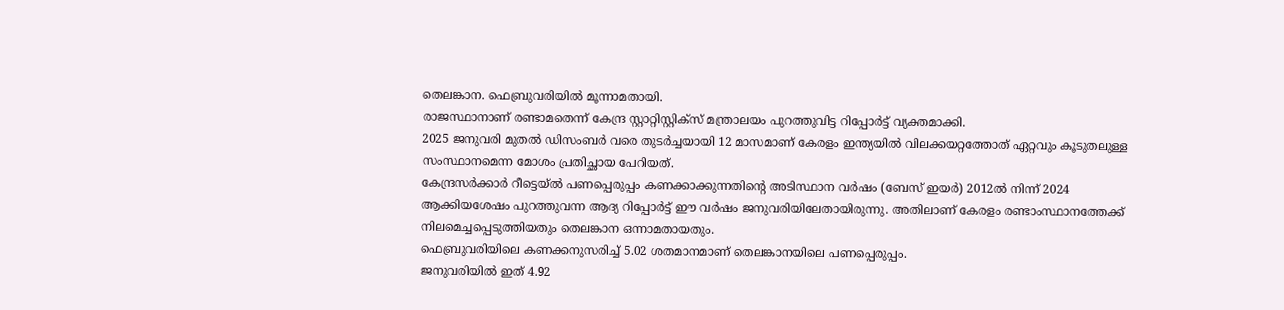തെലങ്കാന. ഫെബ്രുവരിയിൽ മൂന്നാമതായി.
രാജസ്ഥാനാണ് രണ്ടാമതെന്ന് കേന്ദ്ര സ്റ്റാറ്റിസ്റ്റിക്സ് മന്ത്രാലയം പുറത്തുവിട്ട റിപ്പോർട്ട് വ്യക്തമാക്കി.
2025 ജനുവരി മുതൽ ഡിസംബർ വരെ തുടർച്ചയായി 12 മാസമാണ് കേരളം ഇന്ത്യയിൽ വിലക്കയറ്റത്തോത് ഏറ്റവും കൂടുതലുള്ള സംസ്ഥാനമെന്ന മോശം പ്രതിച്ഛായ പേറിയത്.
കേന്ദ്രസർക്കാർ റീട്ടെയ്ൽ പണപ്പെരുപ്പം കണക്കാക്കുന്നതിന്റെ അടിസ്ഥാന വർഷം (ബേസ് ഇയർ) 2012ൽ നിന്ന് 2024 ആക്കിയശേഷം പുറത്തുവന്ന ആദ്യ റിപ്പോർട്ട് ഈ വർഷം ജനുവരിയിലേതായിരുന്നു. അതിലാണ് കേരളം രണ്ടാംസ്ഥാനത്തേക്ക് നിലമെച്ചപ്പെടുത്തിയതും തെലങ്കാന ഒന്നാമതായതും.
ഫെബ്രുവരിയിലെ കണക്കനുസരിച്ച് 5.02 ശതമാനമാണ് തെലങ്കാനയിലെ പണപ്പെരുപ്പം.
ജനുവരിയിൽ ഇത് 4.92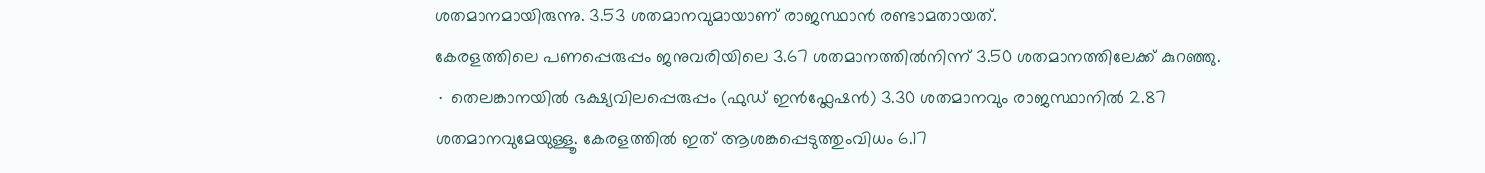ശതമാനമായിരുന്നു. 3.53 ശതമാനവുമായാണ് രാജസ്ഥാൻ രണ്ടാമതായത്.
കേരളത്തിലെ പണപ്പെരുപ്പം ജനുവരിയിലെ 3.67 ശതമാനത്തിൽനിന്ന് 3.50 ശതമാനത്തിലേക്ക് കുറഞ്ഞു.
∙ തെലങ്കാനയിൽ ഭക്ഷ്യവിലപ്പെരുപ്പം (ഫുഡ് ഇൻഫ്ലേഷൻ) 3.30 ശതമാനവും രാജസ്ഥാനിൽ 2.87 ശതമാനവുമേയുള്ളൂ. കേരളത്തിൽ ഇത് ആശങ്കപ്പെടുത്തുംവിധം 6.17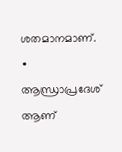ശതമാനമാണ്.
∙ ആന്ധ്രാപ്രദേശ് ആണ്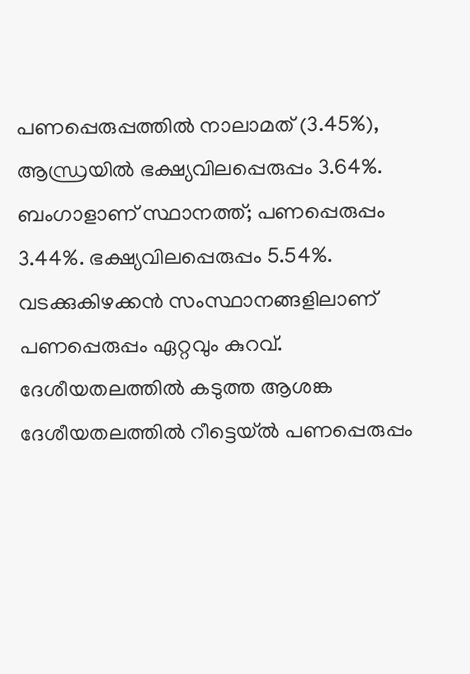പണപ്പെരുപ്പത്തിൽ നാലാമത് (3.45%), ആന്ധ്രയിൽ ഭക്ഷ്യവിലപ്പെരുപ്പം 3.64%.
ബംഗാളാണ് സ്ഥാനത്ത്; പണപ്പെരുപ്പം 3.44%. ഭക്ഷ്യവിലപ്പെരുപ്പം 5.54%.
വടക്കുകിഴക്കൻ സംസ്ഥാനങ്ങളിലാണ് പണപ്പെരുപ്പം ഏറ്റവും കുറവ്.
ദേശീയതലത്തിൽ കടുത്ത ആശങ്ക
ദേശീയതലത്തിൽ റീട്ടെയ്ൽ പണപ്പെരുപ്പം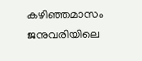കഴിഞ്ഞമാസം ജനുവരിയിലെ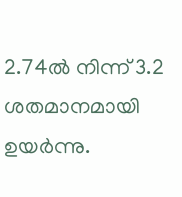2.74ൽ നിന്ന് 3.2 ശതമാനമായി ഉയർന്നു.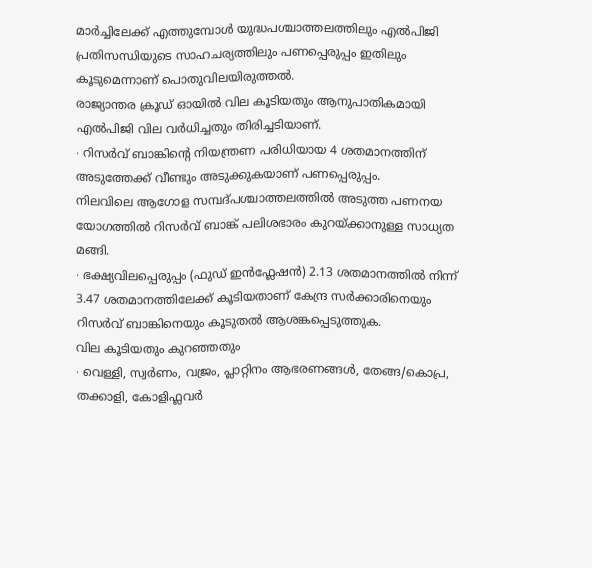മാർച്ചിലേക്ക് എത്തുമ്പോൾ യുദ്ധപശ്ചാത്തലത്തിലും എൽപിജി പ്രതിസന്ധിയുടെ സാഹചര്യത്തിലും പണപ്പെരുപ്പം ഇതിലും കൂടുമെന്നാണ് പൊതുവിലയിരുത്തൽ.
രാജ്യാന്തര ക്രൂഡ് ഓയിൽ വില കൂടിയതും ആനുപാതികമായി എൽപിജി വില വർധിച്ചതും തിരിച്ചടിയാണ്.
∙ റിസർവ് ബാങ്കിന്റെ നിയന്ത്രണ പരിധിയായ 4 ശതമാനത്തിന് അടുത്തേക്ക് വീണ്ടും അടുക്കുകയാണ് പണപ്പെരുപ്പം.
നിലവിലെ ആഗോള സമ്പദ്പശ്ചാത്തലത്തിൽ അടുത്ത പണനയ യോഗത്തിൽ റിസർവ് ബാങ്ക് പലിശഭാരം കുറയ്ക്കാനുള്ള സാധ്യത മങ്ങി.
∙ ഭക്ഷ്യവിലപ്പെരുപ്പം (ഫുഡ് ഇൻഫ്ലേഷൻ) 2.13 ശതമാനത്തിൽ നിന്ന് 3.47 ശതമാനത്തിലേക്ക് കൂടിയതാണ് കേന്ദ്ര സർക്കാരിനെയും റിസർവ് ബാങ്കിനെയും കൂടുതൽ ആശങ്കപ്പെടുത്തുക.
വില കൂടിയതും കുറഞ്ഞതും
∙ വെള്ളി, സ്വർണം, വജ്രം, പ്ലാറ്റിനം ആഭരണങ്ങൾ, തേങ്ങ/കൊപ്ര, തക്കാളി, കോളിഫ്ലവർ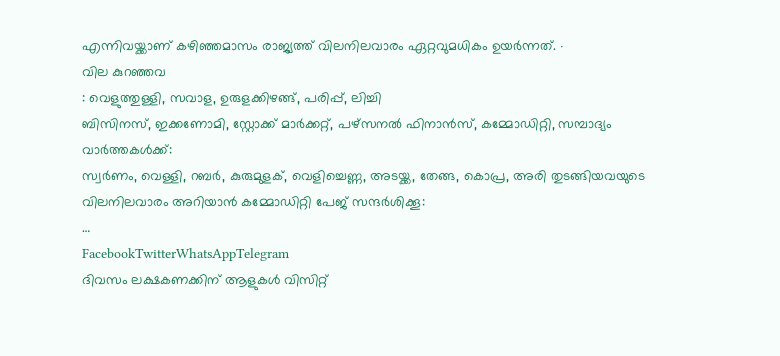എന്നിവയ്ക്കാണ് കഴിഞ്ഞമാസം രാജ്യത്ത് വിലനിലവാരം ഏറ്റവുമധികം ഉയർന്നത്. ∙
വില കുറഞ്ഞവ
: വെളുത്തുള്ളി, സവാള, ഉരുളക്കിഴങ്ങ്, പരിപ്പ്, ലിച്ചി
ബിസിനസ്, ഇക്കണോമി, സ്റ്റോക്ക് മാർക്കറ്റ്, പഴ്സനൽ ഫിനാൻസ്, കമ്മോഡിറ്റി, സമ്പാദ്യം വാർത്തകൾക്ക്:
സ്വർണം, വെള്ളി, റബർ, കുരുമുളക്, വെളിച്ചെണ്ണ, അടയ്ക്ക, തേങ്ങ, കൊപ്ര, അരി തുടങ്ങിയവയുടെ വിലനിലവാരം അറിയാൻ കമ്മോഡിറ്റി പേജ് സന്ദർശിക്കൂ:
…
FacebookTwitterWhatsAppTelegram
ദിവസം ലക്ഷകണക്കിന് ആളുകൾ വിസിറ്റ്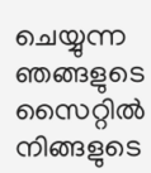ചെയ്യുന്ന ഞങ്ങളുടെ സൈറ്റിൽ നിങ്ങളുടെ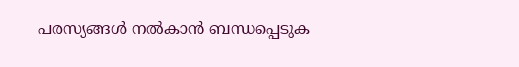പരസ്യങ്ങൾ നൽകാൻ ബന്ധപ്പെടുക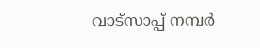വാട്സാപ്പ് നമ്പർ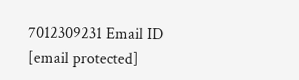7012309231 Email ID [email protected]